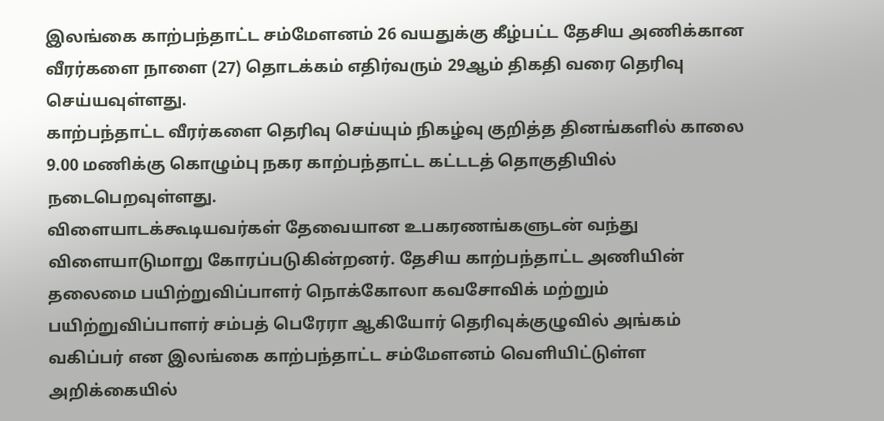இலங்கை காற்பந்தாட்ட சம்மேளனம் 26 வயதுக்கு கீழ்பட்ட தேசிய அணிக்கான வீரர்களை நாளை (27) தொடக்கம் எதிர்வரும் 29ஆம் திகதி வரை தெரிவு செய்யவுள்ளது.
காற்பந்தாட்ட வீரர்களை தெரிவு செய்யும் நிகழ்வு குறித்த தினங்களில் காலை 9.00 மணிக்கு கொழும்பு நகர காற்பந்தாட்ட கட்டடத் தொகுதியில் நடைபெறவுள்ளது.
விளையாடக்கூடியவர்கள் தேவையான உபகரணங்களுடன் வந்து விளையாடுமாறு கோரப்படுகின்றனர். தேசிய காற்பந்தாட்ட அணியின் தலைமை பயிற்றுவிப்பாளர் நொக்கோலா கவசோவிக் மற்றும் பயிற்றுவிப்பாளர் சம்பத் பெரேரா ஆகியோர் தெரிவுக்குழுவில் அங்கம் வகிப்பர் என இலங்கை காற்பந்தாட்ட சம்மேளனம் வெளியிட்டுள்ள அறிக்கையில்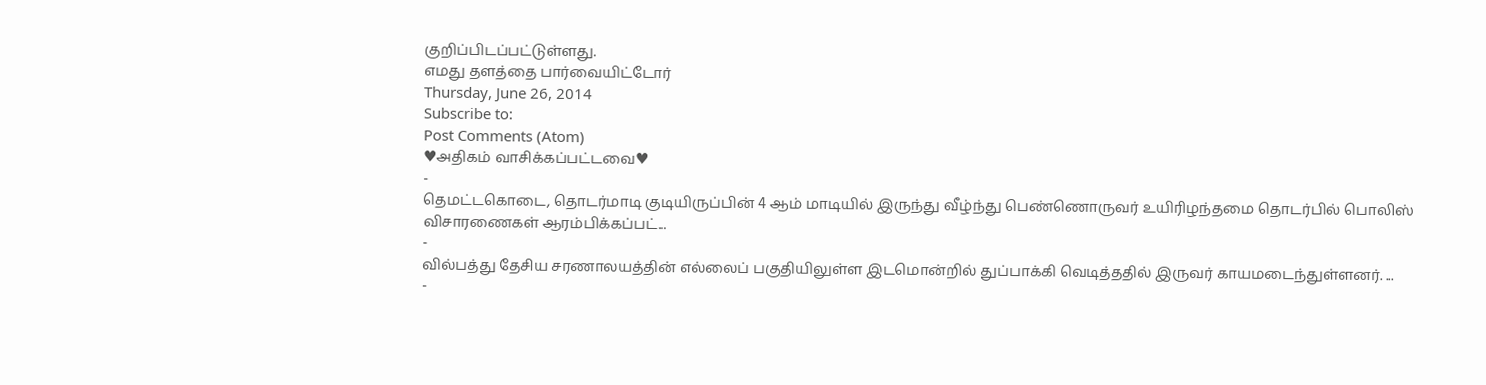குறிப்பிடப்பட்டுள்ளது.
எமது தளத்தை பார்வையிட்டோர்
Thursday, June 26, 2014
Subscribe to:
Post Comments (Atom)
♥அதிகம் வாசிக்கப்பட்டவை♥
-
தெமட்டகொடை, தொடர்மாடி குடியிருப்பின் 4 ஆம் மாடியில் இருந்து வீழ்ந்து பெண்ணொருவர் உயிரிழந்தமை தொடர்பில் பொலிஸ் விசாரணைகள் ஆரம்பிக்கப்பட்...
-
வில்பத்து தேசிய சரணாலயத்தின் எல்லைப் பகுதியிலுள்ள இடமொன்றில் துப்பாக்கி வெடித்ததில் இருவர் காயமடைந்துள்ளனர். ...
-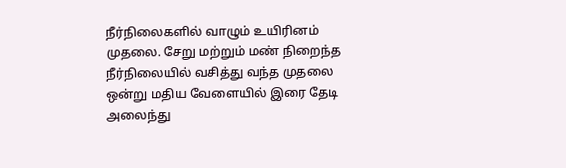நீர்நிலைகளில் வாழும் உயிரினம் முதலை. சேறு மற்றும் மண் நிறைந்த நீர்நிலையில் வசித்து வந்த முதலை ஒன்று மதிய வேளையில் இரை தேடி அலைந்து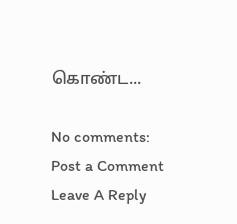கொண்ட...

No comments:
Post a Comment
Leave A Reply